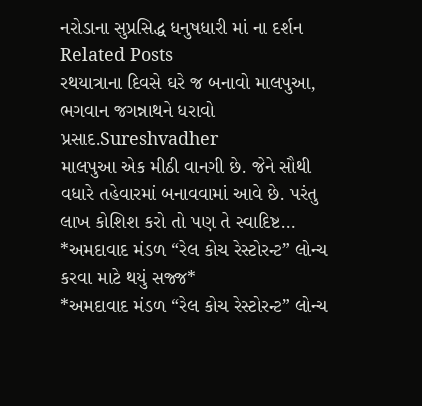નરોડાના સુપ્રસિદ્ધ ધનુષધારી માં ના દર્શન
Related Posts
રથયાત્રાના દિવસે ઘરે જ બનાવો માલપુઆ, ભગવાન જગન્નાથને ધરાવો પ્રસાદ.Sureshvadher
માલપુઆ એક મીઠી વાનગી છે. જેને સૌથી વધારે તહેવારમાં બનાવવામાં આવે છે. પરંતુ લાખ કોશિશ કરો તો પણ તે સ્વાદિષ્ટ…
*અમદાવાદ મંડળ “રેલ કોચ રેસ્ટોરન્ટ” લોન્ચ કરવા માટે થયું સજ્જ*
*અમદાવાદ મંડળ “રેલ કોચ રેસ્ટોરન્ટ” લોન્ચ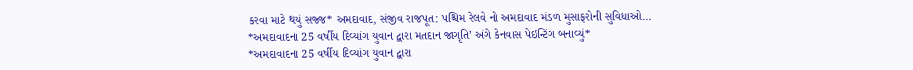કરવા માટે થયું સજ્જ* અમદાવાદ, સંજીવ રાજપૂત: પશ્ચિમ રેલવે નો અમદાવાદ મંડળ મુસાફરોની સુવિધાઓ…
*અમદાવાદના 25 વર્ષીય દિવ્યાંગ યુવાન દ્વારા મતદાન જાગૃતિ’ અંગે કેનવાસ પેઇન્ટિંગ બનાવ્યું*
*અમદાવાદના 25 વર્ષીય દિવ્યાંગ યુવાન દ્વારા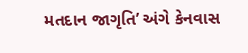મતદાન જાગૃતિ’ અંગે કેનવાસ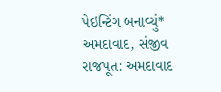પેઇન્ટિંગ બનાવ્યું* અમદાવાદ, સંજીવ રાજપૂત: અમદાવાદ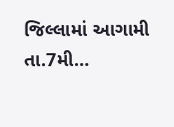જિલ્લામાં આગામી તા.7મી…